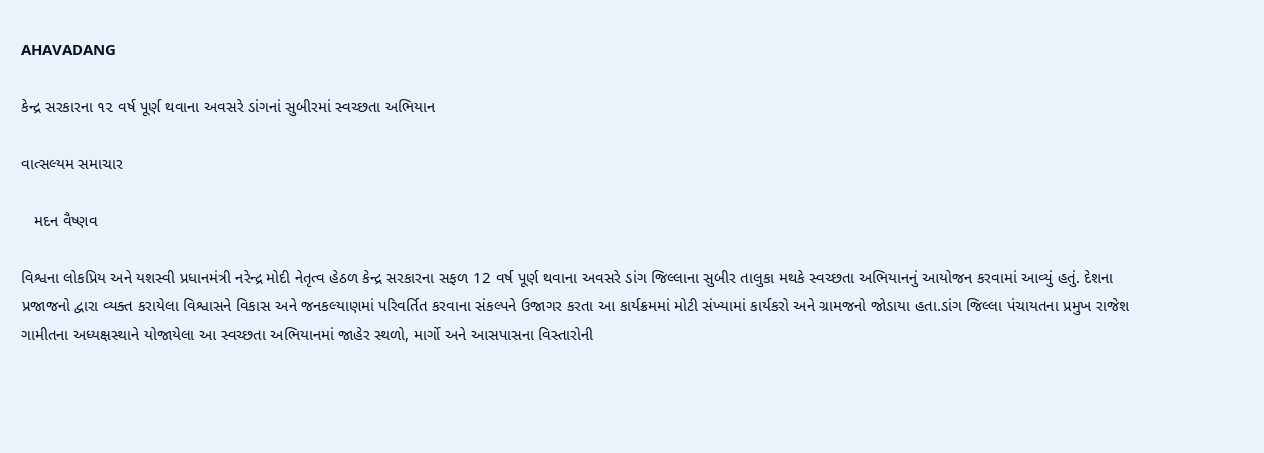AHAVADANG

કેન્દ્ર સરકારના ૧૨ વર્ષ પૂર્ણ થવાના અવસરે ડાંગનાં સુબીરમાં સ્વચ્છતા અભિયાન

વાત્સલ્યમ સમાચાર

   મદન વૈષ્ણવ

વિશ્વના લોકપ્રિય અને યશસ્વી પ્રધાનમંત્રી નરેન્દ્ર મોદી નેતૃત્વ હેઠળ કેન્દ્ર સરકારના સફળ 12 વર્ષ પૂર્ણ થવાના અવસરે ડાંગ જિલ્લાના સુબીર તાલુકા મથકે સ્વચ્છતા અભિયાનનું આયોજન કરવામાં આવ્યું હતું. દેશના પ્રજાજનો દ્વારા વ્યક્ત કરાયેલા વિશ્વાસને વિકાસ અને જનકલ્યાણમાં પરિવર્તિત કરવાના સંકલ્પને ઉજાગર કરતા આ કાર્યક્રમમાં મોટી સંખ્યામાં કાર્યકરો અને ગ્રામજનો જોડાયા હતા.ડાંગ જિલ્લા પંચાયતના પ્રમુખ રાજેશ ગામીતના અધ્યક્ષસ્થાને યોજાયેલા આ સ્વચ્છતા અભિયાનમાં જાહેર સ્થળો, માર્ગો અને આસપાસના વિસ્તારોની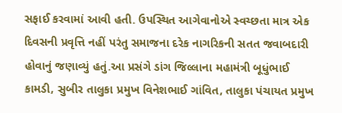સફાઈ કરવામાં આવી હતી. ઉપસ્થિત આગેવાનોએ સ્વચ્છતા માત્ર એક દિવસની પ્રવૃત્તિ નહીં પરંતુ સમાજના દરેક નાગરિકની સતત જવાબદારી હોવાનું જણાવ્યું હતું.આ પ્રસંગે ડાંગ જિલ્લાના મહામંત્રી બૂધુંભાઈ કામડી, સુબીર તાલુકા પ્રમુખ વિનેશભાઈ ગાંવિત, તાલુકા પંચાયત પ્રમુખ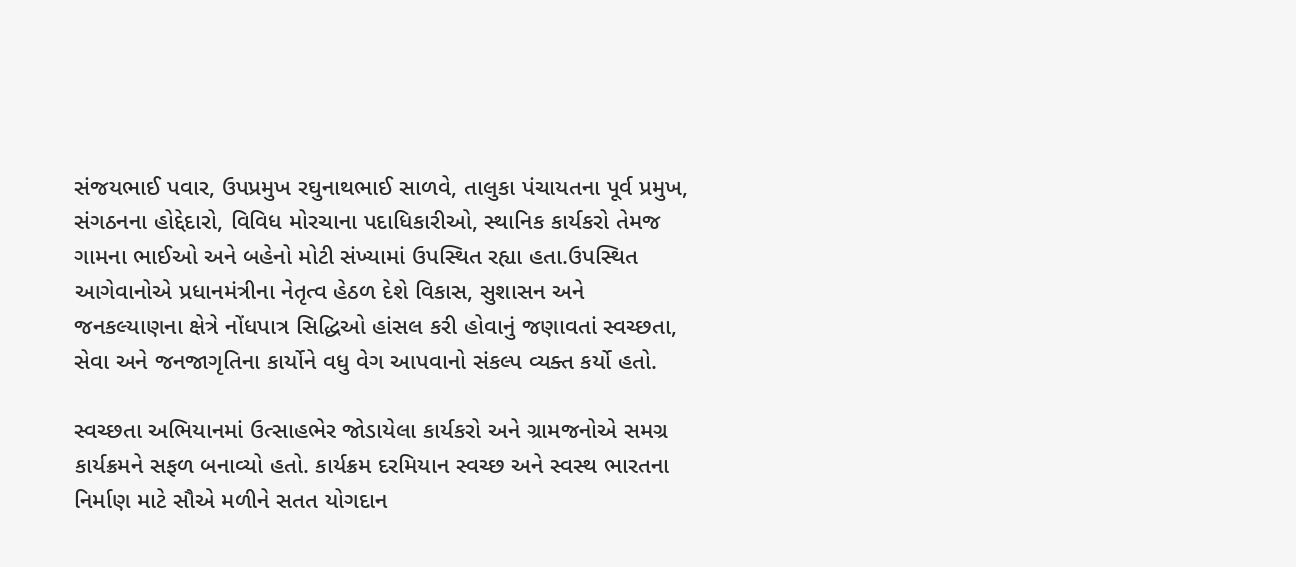સંજયભાઈ પવાર, ઉપપ્રમુખ રઘુનાથભાઈ સાળવે, તાલુકા પંચાયતના પૂર્વ પ્રમુખ, સંગઠનના હોદ્દેદારો, વિવિધ મોરચાના પદાધિકારીઓ, સ્થાનિક કાર્યકરો તેમજ ગામના ભાઈઓ અને બહેનો મોટી સંખ્યામાં ઉપસ્થિત રહ્યા હતા.ઉપસ્થિત આગેવાનોએ પ્રધાનમંત્રીના નેતૃત્વ હેઠળ દેશે વિકાસ, સુશાસન અને જનકલ્યાણના ક્ષેત્રે નોંધપાત્ર સિદ્ધિઓ હાંસલ કરી હોવાનું જણાવતાં સ્વચ્છતા, સેવા અને જનજાગૃતિના કાર્યોને વધુ વેગ આપવાનો સંકલ્પ વ્યક્ત કર્યો હતો.

સ્વચ્છતા અભિયાનમાં ઉત્સાહભેર જોડાયેલા કાર્યકરો અને ગ્રામજનોએ સમગ્ર કાર્યક્રમને સફળ બનાવ્યો હતો. કાર્યક્રમ દરમિયાન સ્વચ્છ અને સ્વસ્થ ભારતના નિર્માણ માટે સૌએ મળીને સતત યોગદાન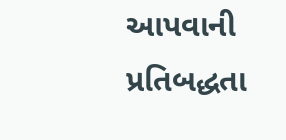આપવાની પ્રતિબદ્ધતા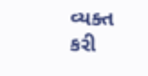વ્યક્ત કરી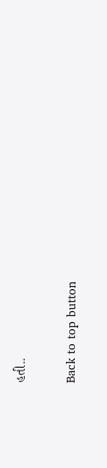હતી..

Back to top button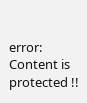error: Content is protected !!